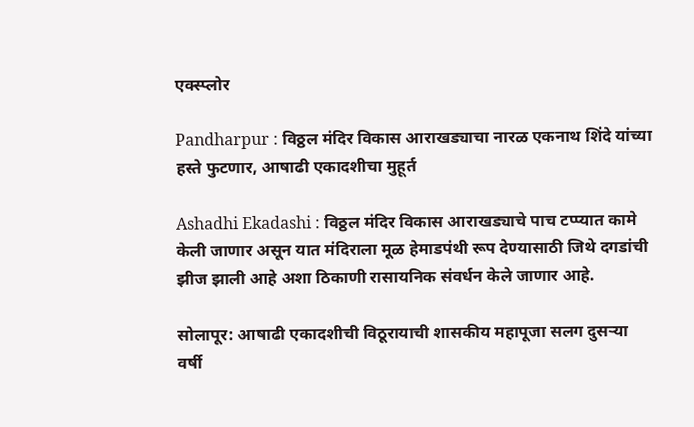एक्स्प्लोर

Pandharpur : विठ्ठल मंदिर विकास आराखड्याचा नारळ एकनाथ शिंदे यांच्या हस्ते फुटणार, आषाढी एकादशीचा मुहूर्त

Ashadhi Ekadashi : विठ्ठल मंदिर विकास आराखड्याचे पाच टप्प्यात कामे केली जाणार असून यात मंदिराला मूळ हेमाडपंथी रूप देण्यासाठी जिथे दगडांची झीज झाली आहे अशा ठिकाणी रासायनिक संवर्धन केले जाणार आहे.

सोलापूर: आषाढी एकादशीची विठूरायाची शासकीय महापूजा सलग दुसऱ्या वर्षी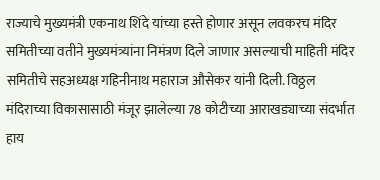राज्याचे मुख्यमंत्री एकनाथ शिंदे यांच्या हस्ते होणार असून लवकरच मंदिर समितीच्या वतीने मुख्यमंत्र्यांना निमंत्रण दिले जाणार असल्याची माहिती मंदिर समितीचे सहअध्यक्ष गहिनीनाथ महाराज औसेकर यांनी दिली. विठ्ठल मंदिराच्या विकासासाठी मंजूर झालेल्या 78 कोटीच्या आराखड्याच्या संदर्भात हाय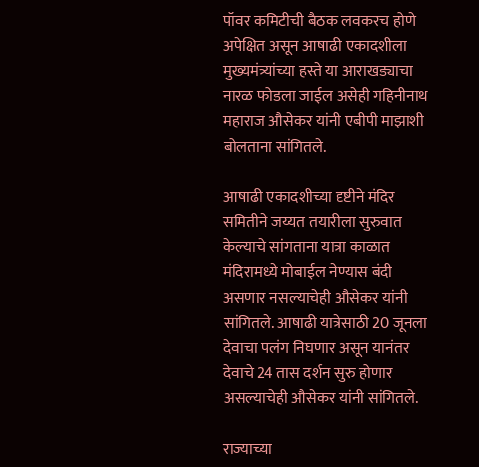पॉवर कमिटीची बैठक लवकरच होणे अपेक्षित असून आषाढी एकादशीला मुख्यमंत्र्यांच्या हस्ते या आराखड्याचा नारळ फोडला जाईल असेही गहिनीनाथ महाराज औसेकर यांनी एबीपी माझाशी बोलताना सांगितले.

आषाढी एकादशीच्या दृष्टीने मंदिर समितीने जय्यत तयारीला सुरुवात केल्याचे सांगताना यात्रा काळात मंदिरामध्ये मोबाईल नेण्यास बंदी असणार नसल्याचेही औसेकर यांनी सांगितले. आषाढी यात्रेसाठी 20 जूनला देवाचा पलंग निघणार असून यानंतर देवाचे 24 तास दर्शन सुरु होणार असल्याचेही औसेकर यांनी सांगितले.

राज्याच्या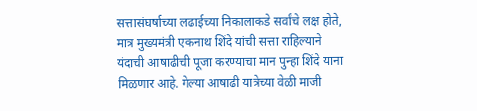सत्तासंघर्षाच्या लढाईच्या निकालाकडे सर्वांचे लक्ष होते, मात्र मुख्यमंत्री एकनाथ शिंदे यांची सत्ता राहिल्याने यंदाची आषाढीची पूजा करण्याचा मान पुन्हा शिंदे याना मिळणार आहे. गेल्या आषाढी यात्रेच्या वेळी माजी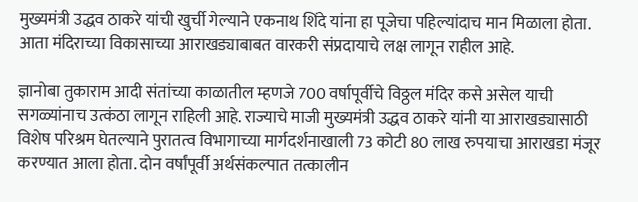मुख्यमंत्री उद्धव ठाकरे यांची खुर्ची गेल्याने एकनाथ शिंदे यांना हा पूजेचा पहिल्यांदाच मान मिळाला होता. आता मंदिराच्या विकासाच्या आराखड्याबाबत वारकरी संप्रदायाचे लक्ष लागून राहील आहे.

ज्ञानोबा तुकाराम आदी संतांच्या काळातील म्हणजे 700 वर्षापूर्वीचे विठ्ठल मंदिर कसे असेल याची सगळ्यांनाच उत्कंठा लागून राहिली आहे. राज्याचे माजी मुख्यमंत्री उद्धव ठाकरे यांनी या आराखड्यासाठी विशेष परिश्रम घेतल्याने पुरातत्व विभागाच्या मार्गदर्शनाखाली 73 कोटी 80 लाख रुपयाचा आराखडा मंजूर करण्यात आला होता. दोन वर्षांपूर्वी अर्थसंकल्पात तत्कालीन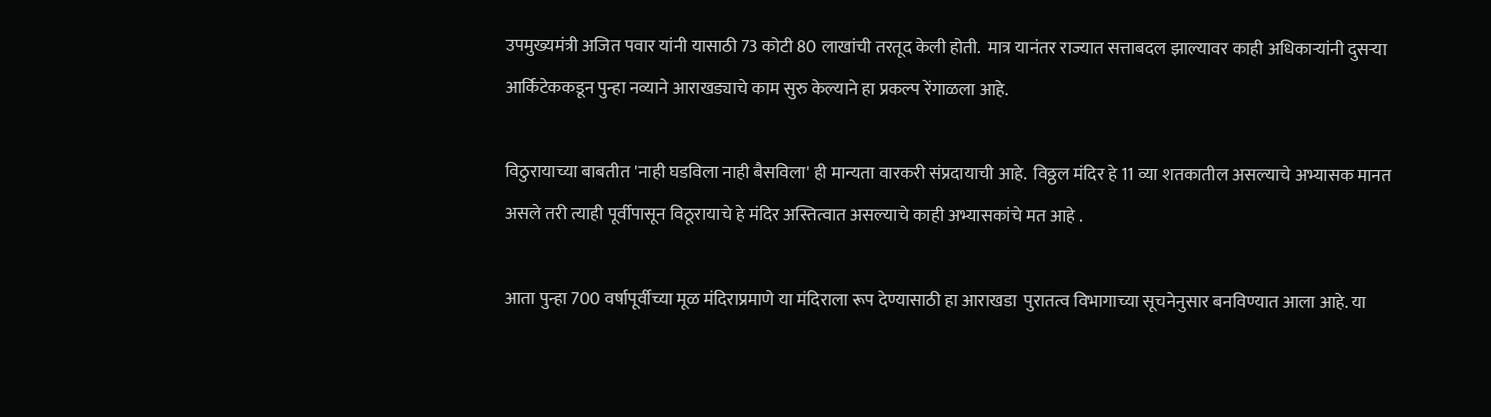उपमुख्यमंत्री अजित पवार यांनी यासाठी 73 कोटी 80 लाखांची तरतूद केली होती.  मात्र यानंतर राज्यात सत्ताबदल झाल्यावर काही अधिकाऱ्यांनी दुसऱ्या आर्किटेककडून पुन्हा नव्याने आराखड्याचे काम सुरु केल्याने हा प्रकल्प रेंगाळला आहे.

विठुरायाच्या बाबतीत 'नाही घडविला नाही बैसविला' ही मान्यता वारकरी संप्रदायाची आहे.  विठ्ठल मंदिर हे 11 व्या शतकातील असल्याचे अभ्यासक मानत असले तरी त्याही पूर्वीपासून विठूरायाचे हे मंदिर अस्तित्वात असल्याचे काही अभ्यासकांचे मत आहे .

आता पुन्हा 700 वर्षापूर्वीच्या मूळ मंदिराप्रमाणे या मंदिराला रूप देण्यासाठी हा आराखडा  पुरातत्व विभागाच्या सूचनेनुसार बनविण्यात आला आहे. या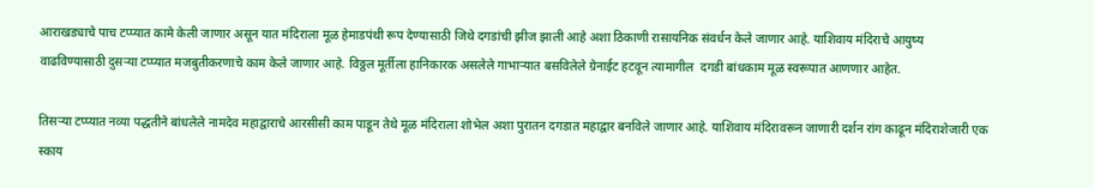आराखड्याचे पाच टप्प्यात कामे केली जाणार असून यात मंदिराला मूळ हेमाडपंथी रूप देण्यासाठी जिथे दगडांची झीज झाली आहे अशा ठिकाणी रासायनिक संवर्धन केले जाणार आहे. याशिवाय मंदिराचे आयुष्य वाढविण्यासाठी दुसऱ्या टप्प्यात मजबुतीकरणाचे काम केले जाणार आहे. विठ्ठल मूर्तीला हानिकारक असलेले गाभाऱ्यात बसविलेले ग्रेनाईट हटवून त्यामागील  दगडी बांधकाम मूळ स्वरूपात आणणार आहेत.

तिसऱ्या टप्प्यात नव्या पद्धतीने बांधलेले नामदेव महाद्वाराचे आरसीसी काम पाडून तेथे मूळ मंदिराला शोभेल अशा पुरातन दगडात महाद्वार बनविले जाणार आहे. याशिवाय मंदिरावरून जाणारी दर्शन रांग काढून मंदिराशेजारी एक स्काय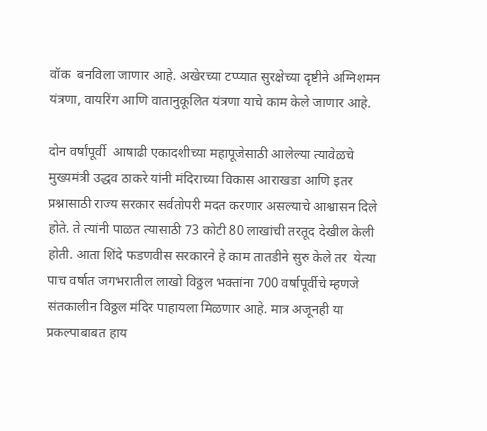वॉक  बनविला जाणार आहे. अखेरच्या टप्प्यात सुरक्षेच्या दृष्टीने अग्निशमन यंत्रणा, वायरिंग आणि वातानुकूलित यंत्रणा याचे काम केले जाणार आहे.

दोन वर्षांपूर्वी  आषाढी एकादशीच्या महापूजेसाठी आलेल्या त्यावेळचे मुख्यमंत्री उद्धव ठाकरे यांनी मंदिराच्या विकास आराखडा आणि इतर प्रश्नासाठी राज्य सरकार सर्वतोपरी मदत करणार असल्याचे आश्वासन दिले होते. ते त्यांनी पाळत त्यासाठी 73 कोटी 80 लाखांची तरतूद देखील केली होती. आता शिंदे फडणवीस सरकारने हे काम तातडीने सुरु केले तर  येत्या पाच वर्षात जगभरातील लाखो विठ्ठल भक्तांना 700 वर्षापूर्वीचे म्हणजे संतकालीन विठ्ठल मंदिर पाहायला मिळणार आहे. मात्र अजूनही या प्रकल्पाबाबत हाय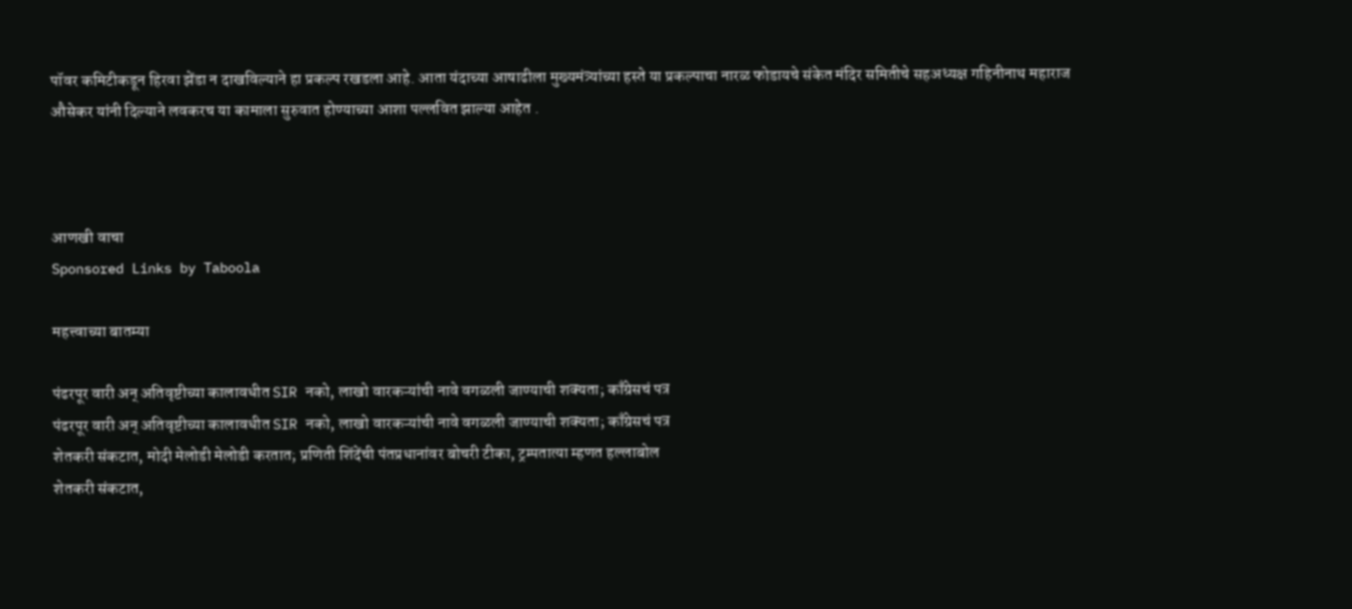पॉवर कमिटीकडून हिरवा झेंडा न दाखविल्याने हा प्रकल्प रखडला आहे. आता यंदाच्या आषाढीला मुख्यमंत्र्यांच्या हस्ते या प्रकल्पाचा नारळ फोडायचे संकेत मंदिर समितीचे सहअध्यक्ष गहिनीनाथ महाराज औसेकर यांनी दिल्याने लवकरच या कामाला सुरुवात होण्याच्या आशा पल्लवित झाल्या आहेत .



आणखी वाचा
Sponsored Links by Taboola

महत्त्वाच्या बातम्या

पंढरपूर वारी अन् अतिवृष्टीच्या कालावधीत SIR नको, लाखो वारकऱ्यांची नावे वगळली जाण्याची शक्यता; काँग्रेसचं पत्र
पंढरपूर वारी अन् अतिवृष्टीच्या कालावधीत SIR नको, लाखो वारकऱ्यांची नावे वगळली जाण्याची शक्यता; काँग्रेसचं पत्र
शेतकरी संकटात, मोदी मेलोडी मेलोडी करतात; प्रणिती शिंदेंची पंतप्रधानांवर बोचरी टीका, ट्रम्पतात्या म्हणत हल्लाबोल
शेतकरी संकटात,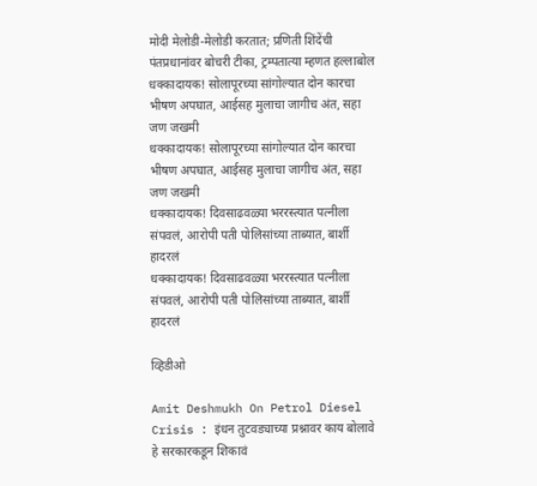मोदी मेलोडी-मेलोडी करतात; प्रणिती शिंदेंची पंतप्रधानांवर बोचरी टीका, ट्रम्पतात्या म्हणत हल्लाबोल
धक्कादायक! सोलापूरच्या सांगोल्यात दोन कारचा भीषण अपघात, आईसह मुलाचा जागीच अंत, सहा जण जखमी
धक्कादायक! सोलापूरच्या सांगोल्यात दोन कारचा भीषण अपघात, आईसह मुलाचा जागीच अंत, सहा जण जखमी
धक्कादायक! दिवसाढवळ्या भररस्त्यात पत्नीला संपवलं, आरोपी पती पोलिसांच्या ताब्यात, बार्शी हादरलं
धक्कादायक! दिवसाढवळ्या भररस्त्यात पत्नीला संपवलं, आरोपी पती पोलिसांच्या ताब्यात, बार्शी हादरलं

व्हिडीओ

Amit Deshmukh On Petrol Diesel Crisis : इंधन तुटवड्याच्या प्रश्नावर काय बोलावे हे सरकारकडून शिकावं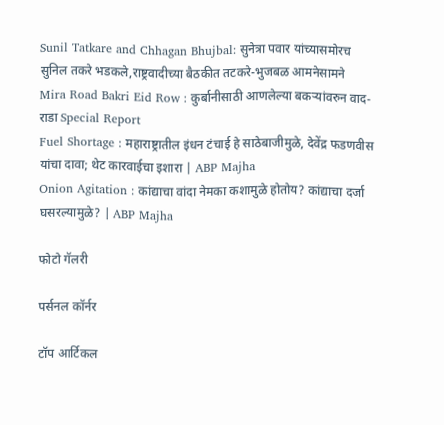Sunil Tatkare and Chhagan Bhujbal: सुनेत्रा पवार यांच्यासमोरच सुनिल तकरे भडकले,राष्ट्रवादीच्या बैठकीत तटकरे-भुजबळ आमनेसामने
Mira Road Bakri Eid Row : कुर्बानीसाठी आणलेल्या बकऱ्यांवरुन वाद-राडा Special Report
Fuel Shortage : महाराष्ट्रातील इंधन टंचाई हे साठेबाजीमुळे, देवेंद्र फडणवीस यांचा दावा; थेट कारवाईचा इशारा | ABP Majha
Onion Agitation : कांद्याचा वांदा नेमका कशामुळे होतोय? कांद्याचा दर्जा घसरल्यामुळे? | ABP Majha

फोटो गॅलरी

पर्सनल कॉर्नर

टॉप आर्टिकल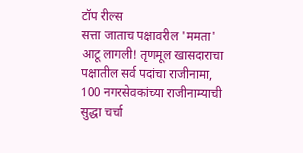टॉप रील्स
सत्ता जाताच पक्षावरील 'ममता' आटू लागली! तृणमूल खासदाराचा पक्षातील सर्व पदांचा राजीनामा, 100 नगरसेवकांच्या राजीनाम्याची सुद्धा चर्चा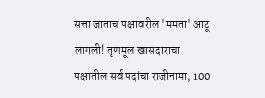सत्ता जाताच पक्षावरील 'ममता' आटू लागली! तृणमूल खासदाराचा पक्षातील सर्व पदांचा राजीनामा, 100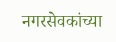नगरसेवकांच्या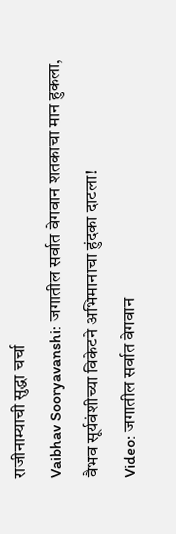राजीनाम्याची सुद्धा चर्चा
Vaibhav Sooryavanshi: जगातील सर्वात वेगवान शतकाचा मान हुकला, वैभव सूर्यवंशीच्या विकेटने अभिमानाचा हुंदका दाटला!
Video: जगातील सर्वात वेगवान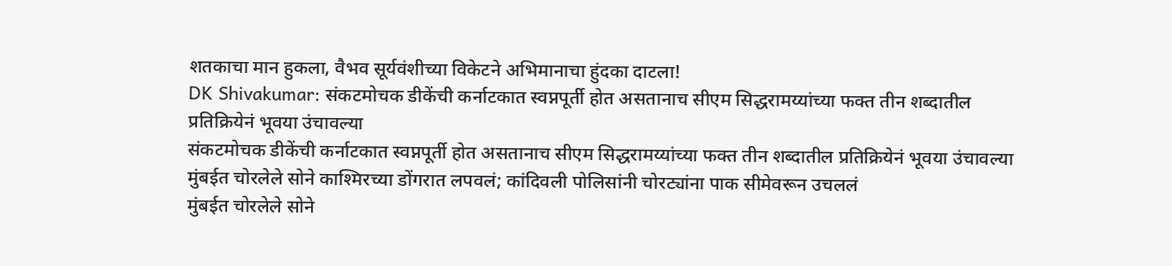शतकाचा मान हुकला, वैभव सूर्यवंशीच्या विकेटने अभिमानाचा हुंदका दाटला!
DK Shivakumar: संकटमोचक डीकेंची कर्नाटकात स्वप्नपूर्ती होत असतानाच सीएम सिद्धरामय्यांच्या फक्त तीन शब्दातील प्रतिक्रियेनं भूवया उंचावल्या
संकटमोचक डीकेंची कर्नाटकात स्वप्नपूर्ती होत असतानाच सीएम सिद्धरामय्यांच्या फक्त तीन शब्दातील प्रतिक्रियेनं भूवया उंचावल्या
मुंबईत चोरलेले सोने काश्मिरच्या डोंगरात लपवलं; कांदिवली पोलिसांनी चोरट्यांना पाक सीमेवरून उचललं
मुंबईत चोरलेले सोने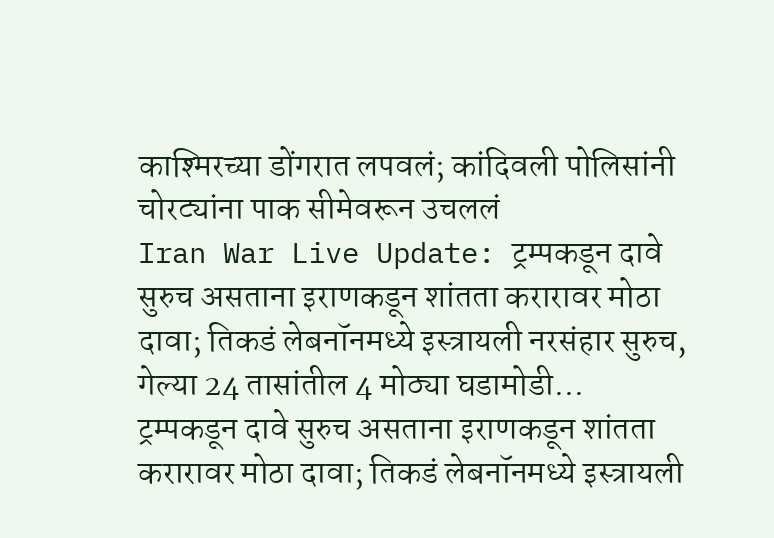काश्मिरच्या डोंगरात लपवलं; कांदिवली पोलिसांनी चोरट्यांना पाक सीमेवरून उचललं
Iran War Live Update: ट्रम्पकडून दावे सुरुच असताना इराणकडून शांतता करारावर मोठा दावा; तिकडं लेबनॉनमध्ये इस्त्रायली नरसंहार सुरुच, गेल्या 24 तासांतील 4 मोठ्या घडामोडी...
ट्रम्पकडून दावे सुरुच असताना इराणकडून शांतता करारावर मोठा दावा; तिकडं लेबनॉनमध्ये इस्त्रायली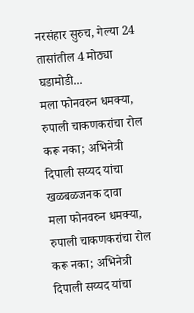नरसंहार सुरुच, गेल्या 24 तासांतील 4 मोठ्या घडामोडी...
मला फोनवरुन धमक्या, रुपाली चाकणकरांचा रोल करू नका; अभिनेत्री दिपाली सय्यद यांचा खळबळजनक दावा
मला फोनवरुन धमक्या, रुपाली चाकणकरांचा रोल करू नका; अभिनेत्री दिपाली सय्यद यांचा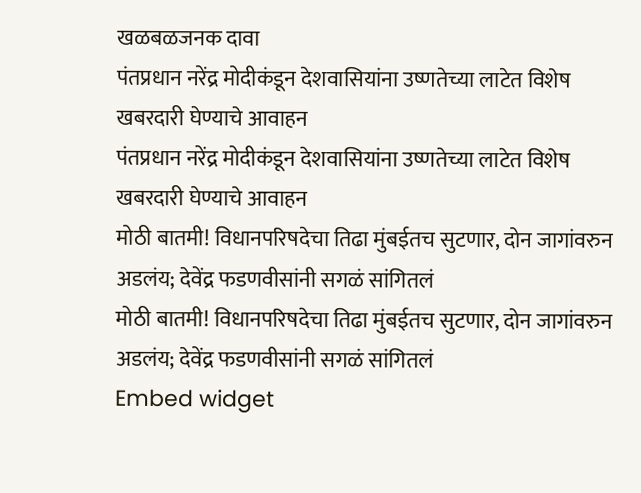खळबळजनक दावा
पंतप्रधान नरेंद्र मोदीकंडून देशवासियांना उष्णतेच्या लाटेत विशेष खबरदारी घेण्याचे आवाहन
पंतप्रधान नरेंद्र मोदीकंडून देशवासियांना उष्णतेच्या लाटेत विशेष खबरदारी घेण्याचे आवाहन
मोठी बातमी! विधानपरिषदेचा तिढा मुंबईतच सुटणार, दोन जागांवरुन अडलंय; देवेंद्र फडणवीसांनी सगळं सांगितलं
मोठी बातमी! विधानपरिषदेचा तिढा मुंबईतच सुटणार, दोन जागांवरुन अडलंय; देवेंद्र फडणवीसांनी सगळं सांगितलं
Embed widget